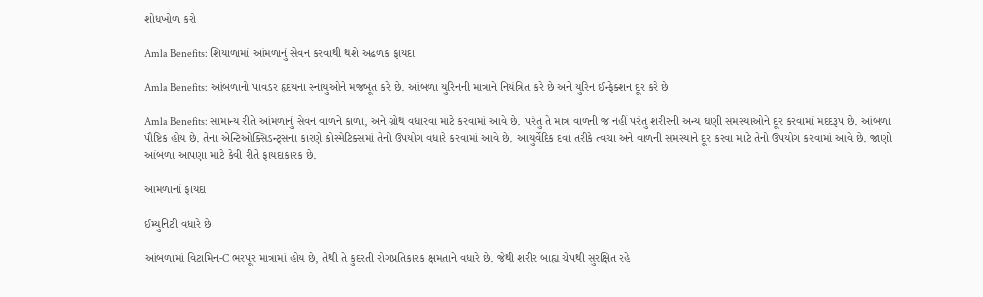શોધખોળ કરો

Amla Benefits: શિયાળામાં આંમળાનું સેવન કરવાથી થશે અઢળક ફાયદા

Amla Benefits: આંબળાનો પાવડર હૃદયના સ્નાયુઓને મજબૂત કરે છે. આંબળા યુરિનની માત્રાને નિયંત્રિત કરે છે અને યુરિન ઈન્ફેક્શન દૂર કરે છે

Amla Benefits: સામાન્ય રીતે આંમળાનું સેવન વાળને કાળા, અને ગ્રોથ વધારવા માટે કરવામાં આવે છે. પરંતુ તે માત્ર વાળની જ નહીં પરંતુ શરીરની અન્ય ઘણી સમસ્યાઓને દૂર કરવામાં મદદરૂપ છે. આંબળા પૌષ્ટિક હોય છે. તેના એન્ટિઓક્સિડન્ટ્સના કારણે કોસ્મેટિક્સમાં તેનો ઉપયોગ વધારે કરવામાં આવે છે. આયુર્વેદિક દવા તરીકે ત્વચા અને વાળની સમસ્યાને દૂર કરવા માટે તેનો ઉપયોગ કરવામાં આવે છે. જાણો આંબળા આપણા માટે કેવી રીતે ફાયદાકારક છે.

આમળાનાં ફાયદા

ઈમ્યુનિટી વધારે છે

આંબળામાં વિટામિન-C ભરપૂર માત્રામાં હોય છે, તેથી તે કુદરતી રોગપ્રતિકારક ક્ષમતાને વધારે છે. જેથી શરીર બાહ્ય ચેપથી સુરક્ષિત રહે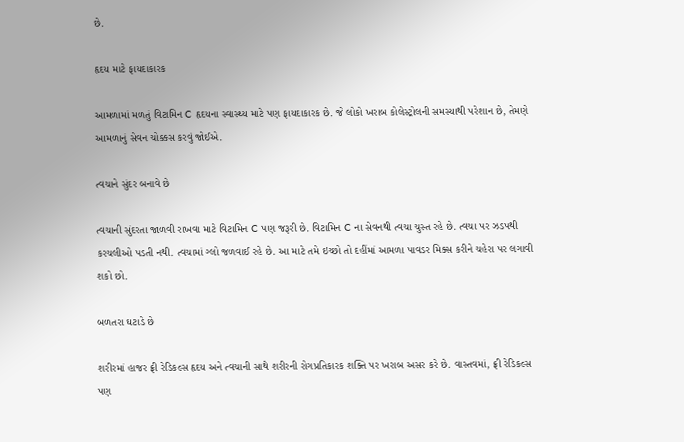છે.

હૃદય માટે ફાયદાકારક

આમળામાં મળતું વિટામિન C હૃદયના સ્વાસ્થ્ય માટે પણ ફાયદાકારક છે. જે લોકો ખરાબ કોલેસ્ટ્રોલની સમસ્યાથી પરેશાન છે, તેમણે આમળાનું સેવન ચોક્કસ કરવું જોઈએ.

ત્વચાને સુંદર બનાવે છે

ત્વચાની સુંદરતા જાળવી રાખવા માટે વિટામિન C પણ જરૂરી છે. વિટામિન C ના સેવનથી ત્વચા ચુસ્ત રહે છે. ત્વચા પર ઝડપથી કરચલીઓ પડતી નથી. ત્વચામાં ગ્લો જળવાઈ રહે છે. આ માટે તમે ઇચ્છો તો દહીંમાં આમળા પાવડર મિક્સ કરીને ચહેરા પર લગાવી શકો છો.

બળતરા ઘટાડે છે

શરીરમાં હાજર ફ્રી રેડિકલ્સ હૃદય અને ત્વચાની સાથે શરીરની રોગપ્રતિકારક શક્તિ પર ખરાબ અસર કરે છે. વાસ્તવમાં, ફ્રી રેડિકલ્સ પણ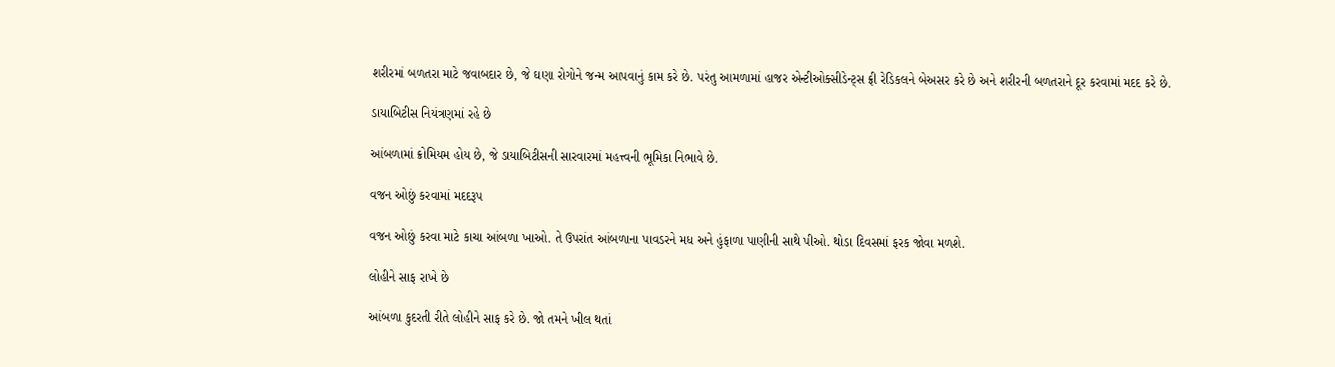શરીરમાં બળતરા માટે જવાબદાર છે, જે ઘણા રોગોને જન્મ આપવાનું કામ કરે છે. પરંતુ આમળામાં હાજર એન્ટીઓક્સીડેન્ટ્સ ફ્રી રેડિકલને બેઅસર કરે છે અને શરીરની બળતરાને દૂર કરવામાં મદદ કરે છે.

ડાયાબિટીસ નિયંત્રણમાં રહે છે

આંબળામાં ક્રોમિયમ હોય છે, જે ડાયાબિટીસની સારવારમાં મહત્ત્વની ભૂમિકા નિભાવે છે.

વજન ઓછું કરવામાં મદદરૂપ

વજન ઓછું કરવા માટે કાચા આંબળા ખાઓ. તે ઉપરાંત આંબળાના પાવડરને મધ અને હુંફાળા પાણીની સાથે પીઓ. થોડા દિવસમાં ફરક જોવા મળશે.

લોહીને સાફ રાખે છે

આંબળા કુદરતી રીતે લોહીને સાફ કરે છે. જો તમને ખીલ થતાં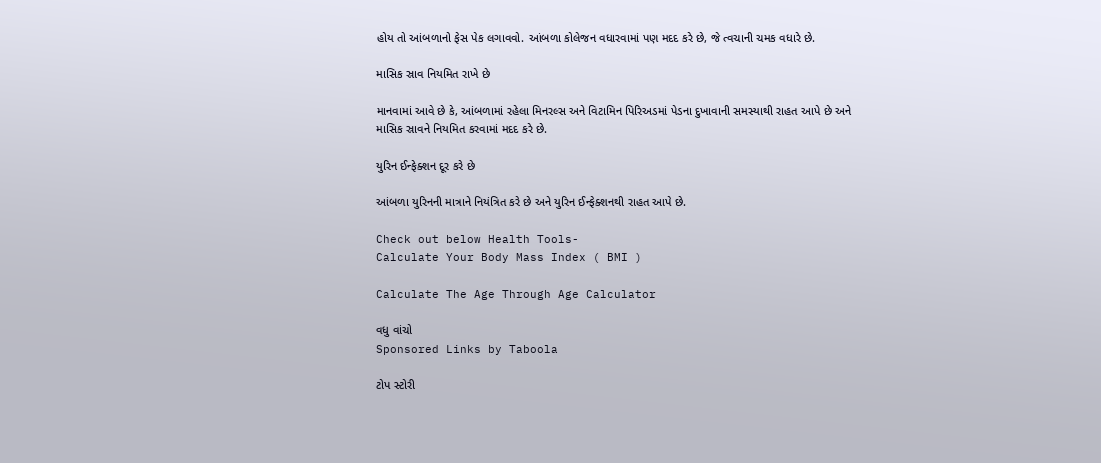હોય તો આંબળાનો ફેસ પેક લગાવવો. આંબળા કોલેજન વધારવામાં પણ મદદ કરે છે, જે ત્વચાની ચમક વધારે છે.

માસિક સ્રાવ નિયમિત રાખે છે

માનવામાં આવે છે કે, આંબળામાં રહેલા મિનરલ્સ અને વિટામિન પિરિઅડમાં પેડના દુખાવાની સમસ્યાથી રાહત આપે છે અને માસિક સ્રાવને નિયમિત કરવામાં મદદ કરે છે.

યુરિન ઈન્ફેક્શન દૂર કરે છે

આંબળા યુરિનની માત્રાને નિયંત્રિત કરે છે અને યુરિન ઈન્ફેક્શનથી રાહત આપે છે.

Check out below Health Tools-
Calculate Your Body Mass Index ( BMI )

Calculate The Age Through Age Calculator

વધુ વાંચો
Sponsored Links by Taboola

ટોપ સ્ટોરી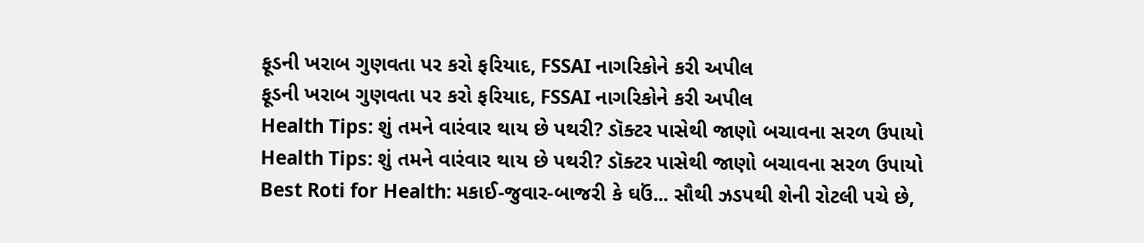ફૂડની ખરાબ ગુણવતા પર કરો ફરિયાદ, FSSAI નાગરિકોને કરી અપીલ
ફૂડની ખરાબ ગુણવતા પર કરો ફરિયાદ, FSSAI નાગરિકોને કરી અપીલ
Health Tips: શું તમને વારંવાર થાય છે પથરી? ડૉક્ટર પાસેથી જાણો બચાવના સરળ ઉપાયો
Health Tips: શું તમને વારંવાર થાય છે પથરી? ડૉક્ટર પાસેથી જાણો બચાવના સરળ ઉપાયો
Best Roti for Health: મકાઈ-જુવાર-બાજરી કે ઘઉં... સૌથી ઝડપથી શેની રોટલી પચે છે,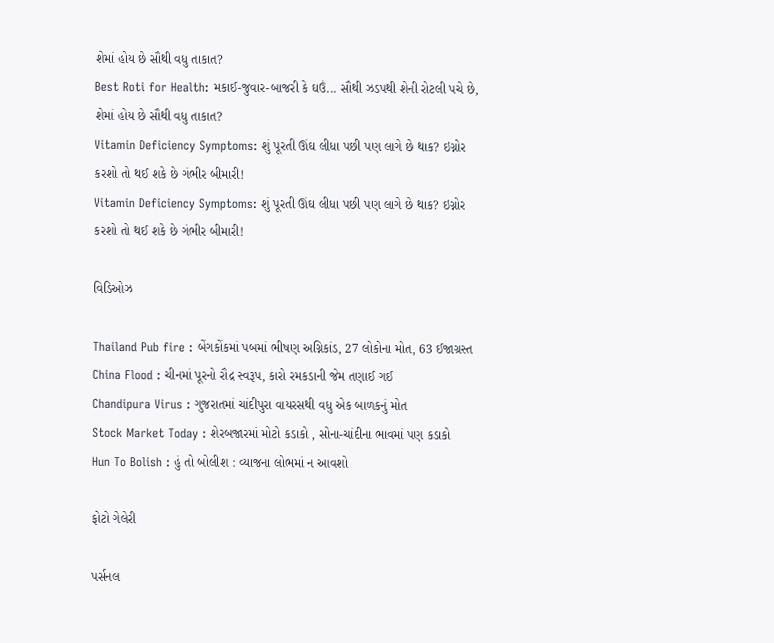શેમાં હોય છે સૌથી વધુ તાકાત?
Best Roti for Health: મકાઈ-જુવાર-બાજરી કે ઘઉં... સૌથી ઝડપથી શેની રોટલી પચે છે, શેમાં હોય છે સૌથી વધુ તાકાત?
Vitamin Deficiency Symptoms: શું પૂરતી ઊંઘ લીધા પછી પણ લાગે છે થાક? ઇગ્નોર કરશો તો થઈ શકે છે ગંભીર બીમારી!
Vitamin Deficiency Symptoms: શું પૂરતી ઊંઘ લીધા પછી પણ લાગે છે થાક? ઇગ્નોર કરશો તો થઈ શકે છે ગંભીર બીમારી!

વિડિઓઝ

Thailand Pub fire : બેંગકોંકમાં પબમાં ભીષણ અગ્નિકાંડ, 27 લોકોના મોત, 63 ઈજાગ્રસ્ત
China Flood : ચીનમાં પૂરનો રૌદ્ર સ્વરૂપ, કારો રમકડાની જેમ તણાઈ ગઈ
Chandipura Virus : ગુજરાતમાં ચાંદીપુરા વાયરસથી વધુ એક બાળકનું મોત
Stock Market Today : શેરબજારમાં મોટો કડાકો , સોના-ચાંદીના ભાવમાં પણ કડાકો
Hun To Bolish : હું તો બોલીશ : વ્યાજના લોભમાં ન આવશો

ફોટો ગેલેરી

પર્સનલ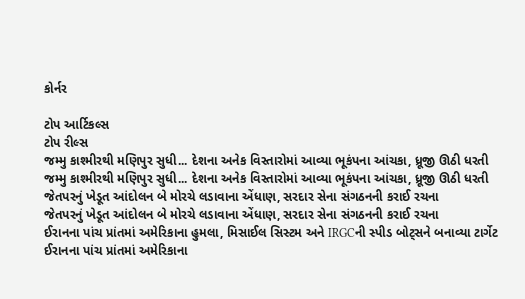કોર્નર

ટોપ આર્ટિકલ્સ
ટોપ રીલ્સ
જમ્મુ કાશ્મીરથી મણિપુર સુધી... દેશના અનેક વિસ્તારોમાં આવ્યા ભૂકંપના આંચકા, ધ્રૂજી ઊઠી ધરતી
જમ્મુ કાશ્મીરથી મણિપુર સુધી... દેશના અનેક વિસ્તારોમાં આવ્યા ભૂકંપના આંચકા, ધ્રૂજી ઊઠી ધરતી
જેતપરનું ખેડૂત આંદોલન બે મોરચે લડાવાના એંધાણ, સરદાર સેના સંગઠનની કરાઈ રચના
જેતપરનું ખેડૂત આંદોલન બે મોરચે લડાવાના એંધાણ, સરદાર સેના સંગઠનની કરાઈ રચના
ઈરાનના પાંચ પ્રાંતમાં અમેરિકાના હુમલા, મિસાઈલ સિસ્ટમ અને IRGCની સ્પીડ બોટ્સને બનાવ્યા ટાર્ગેટ
ઈરાનના પાંચ પ્રાંતમાં અમેરિકાના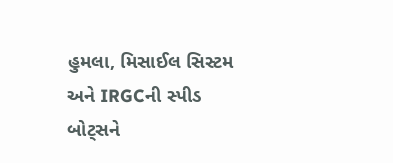હુમલા, મિસાઈલ સિસ્ટમ અને IRGCની સ્પીડ બોટ્સને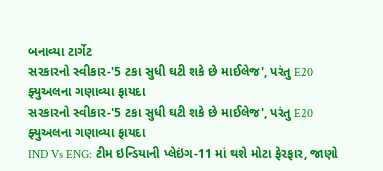બનાવ્યા ટાર્ગેટ
સરકારનો સ્વીકાર-'5 ટકા સુધી ઘટી શકે છે માઈલેજ', પરંતુ E20 ફ્યુઅલના ગણાવ્યા ફાયદા
સરકારનો સ્વીકાર-'5 ટકા સુધી ઘટી શકે છે માઈલેજ', પરંતુ E20 ફ્યુઅલના ગણાવ્યા ફાયદા
IND Vs ENG: ટીમ ઇન્ડિયાની પ્લેઇંગ-11 માં થશે મોટા ફેરફાર, જાણો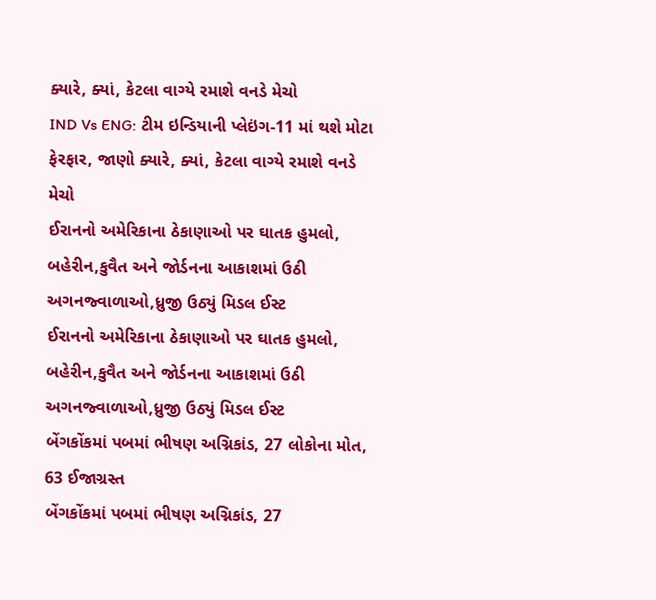ક્યારે, ક્યાં, કેટલા વાગ્યે રમાશે વનડે મેચો
IND Vs ENG: ટીમ ઇન્ડિયાની પ્લેઇંગ-11 માં થશે મોટા ફેરફાર, જાણો ક્યારે, ક્યાં, કેટલા વાગ્યે રમાશે વનડે મેચો
ઈરાનનો અમેરિકાના ઠેકાણાઓ પર ઘાતક હુમલો, બહેરીન,કુવૈત અને જોર્ડનના આકાશમાં ઉઠી અગનજ્વાળાઓ,ધ્રુજી ઉઠ્યું મિડલ ઈસ્ટ
ઈરાનનો અમેરિકાના ઠેકાણાઓ પર ઘાતક હુમલો, બહેરીન,કુવૈત અને જોર્ડનના આકાશમાં ઉઠી અગનજ્વાળાઓ,ધ્રુજી ઉઠ્યું મિડલ ઈસ્ટ
બેંગકોંકમાં પબમાં ભીષણ અગ્નિકાંડ, 27 લોકોના મોત, 63 ઈજાગ્રસ્ત
બેંગકોંકમાં પબમાં ભીષણ અગ્નિકાંડ, 27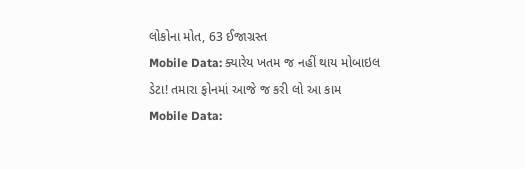લોકોના મોત, 63 ઈજાગ્રસ્ત
Mobile Data: ક્યારેય ખતમ જ નહીં થાય મોબાઇલ ડેટા! તમારા ફોનમાં આજે જ કરી લો આ કામ
Mobile Data: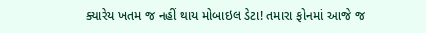ક્યારેય ખતમ જ નહીં થાય મોબાઇલ ડેટા! તમારા ફોનમાં આજે જ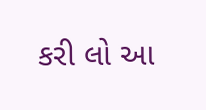કરી લો આ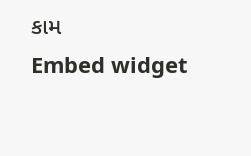કામ
Embed widget